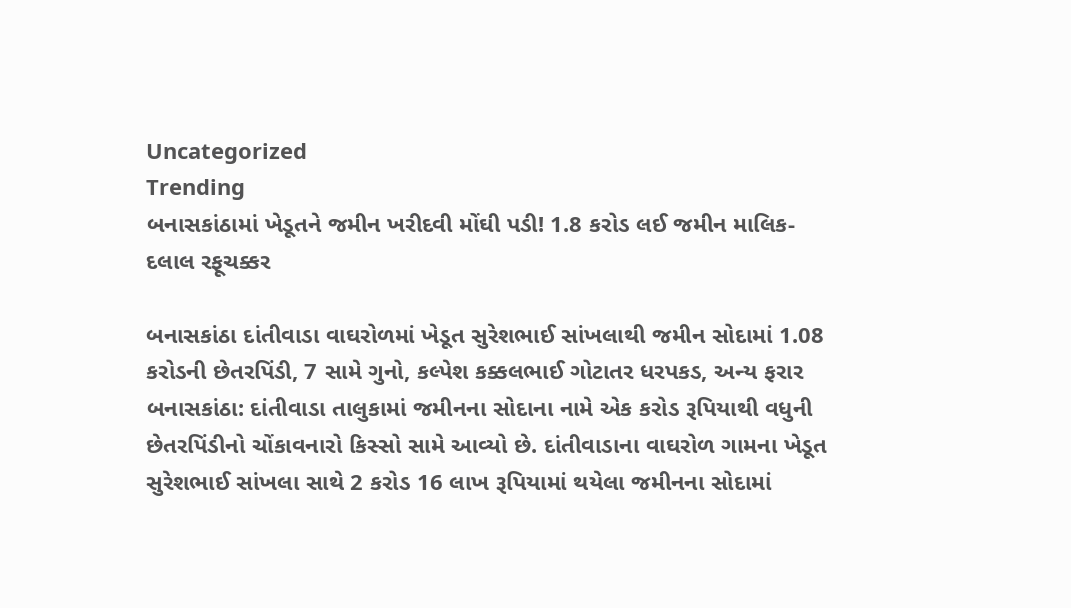Uncategorized
Trending
બનાસકાંઠામાં ખેડૂતને જમીન ખરીદવી મોંઘી પડી! 1.8 કરોડ લઈ જમીન માલિક-દલાલ રફૂચક્કર

બનાસકાંઠા દાંતીવાડા વાઘરોળમાં ખેડૂત સુરેશભાઈ સાંખલાથી જમીન સોદામાં 1.08 કરોડની છેતરપિંડી, 7 સામે ગુનો, કલ્પેશ કક્કલભાઈ ગોટાતર ધરપકડ, અન્ય ફરાર
બનાસકાંઠા: દાંતીવાડા તાલુકામાં જમીનના સોદાના નામે એક કરોડ રૂપિયાથી વધુની છેતરપિંડીનો ચોંકાવનારો કિસ્સો સામે આવ્યો છે. દાંતીવાડાના વાઘરોળ ગામના ખેડૂત સુરેશભાઈ સાંખલા સાથે 2 કરોડ 16 લાખ રૂપિયામાં થયેલા જમીનના સોદામાં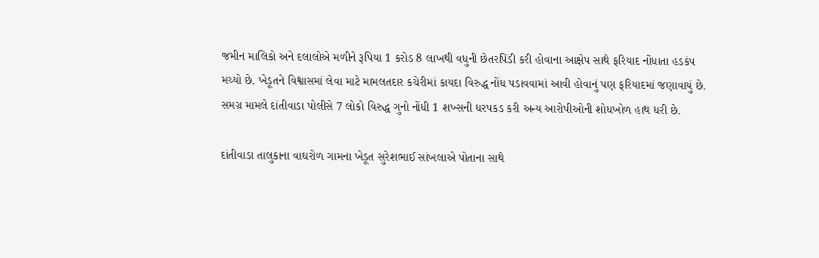જમીન માલિકો અને દલાલોએ મળીને રૂપિયા 1 કરોડ 8 લાખથી વધુની છેતરપિંડી કરી હોવાના આક્ષેપ સાથે ફરિયાદ નોંધાતા હડકંપ મચ્યો છે. ખેડૂતને વિશ્વાસમાં લેવા માટે મામલતદાર કચેરીમાં કાયદા વિરુદ્ધ નોંધ પડાવવામાં આવી હોવાનું પણ ફરિયાદમાં જણાવાયું છે. સમગ્ર મામલે દાંતીવાડા પોલીસે 7 લોકો વિરુદ્ધ ગુનો નોંધી 1 શખ્સની ધરપકડ કરી અન્ય આરોપીઓની શોધખોળ હાથ ધરી છે.

દાંતીવાડા તાલુકાના વાઘરોળ ગામના ખેડૂત સુરેશભાઈ સાંખલાએ પોતાના સાથે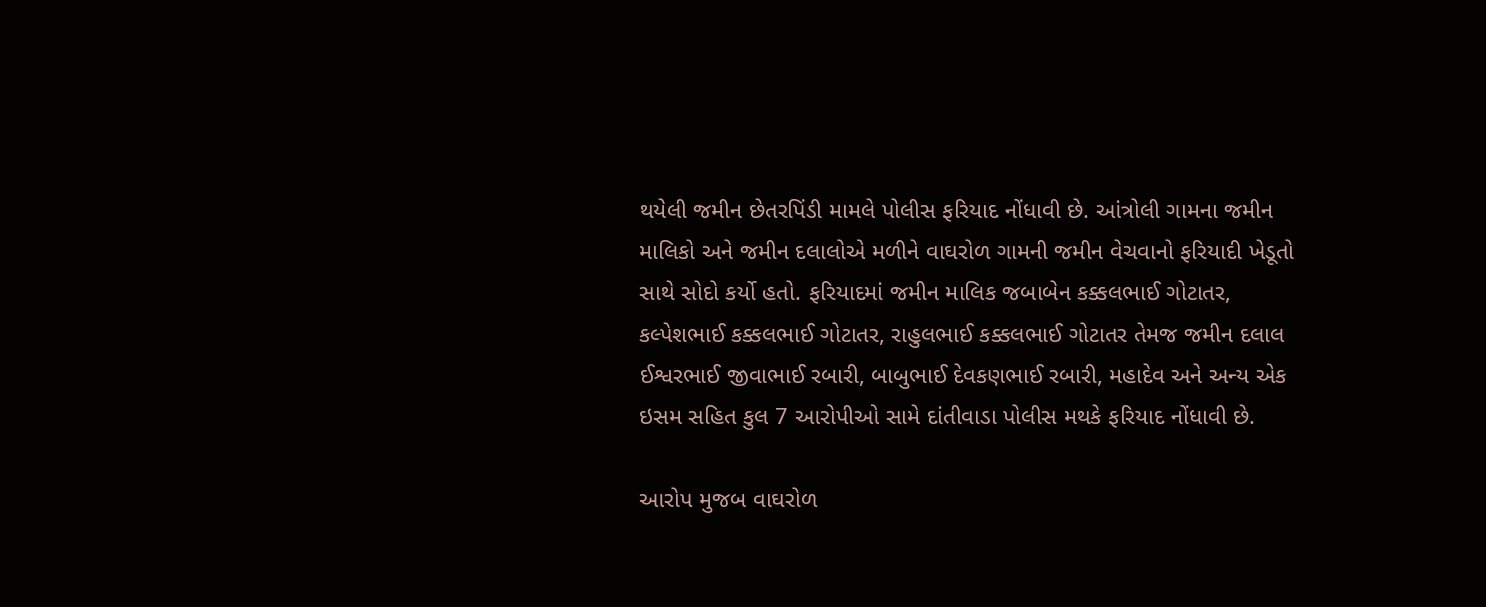થયેલી જમીન છેતરપિંડી મામલે પોલીસ ફરિયાદ નોંધાવી છે. આંત્રોલી ગામના જમીન માલિકો અને જમીન દલાલોએ મળીને વાઘરોળ ગામની જમીન વેચવાનો ફરિયાદી ખેડૂતો સાથે સોદો કર્યો હતો. ફરિયાદમાં જમીન માલિક જબાબેન કક્કલભાઈ ગોટાતર, કલ્પેશભાઈ કક્કલભાઈ ગોટાતર, રાહુલભાઈ કક્કલભાઈ ગોટાતર તેમજ જમીન દલાલ ઈશ્વરભાઈ જીવાભાઈ રબારી, બાબુભાઈ દેવકણભાઈ રબારી, મહાદેવ અને અન્ય એક ઇસમ સહિત કુલ 7 આરોપીઓ સામે દાંતીવાડા પોલીસ મથકે ફરિયાદ નોંધાવી છે.

આરોપ મુજબ વાઘરોળ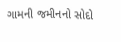ગામની જમીનનો સોદો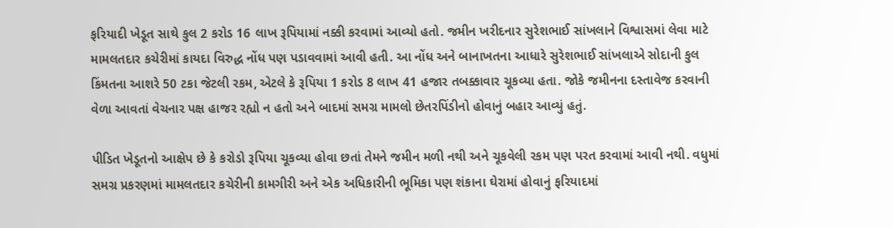ફરિયાદી ખેડૂત સાથે કુલ 2 કરોડ 16 લાખ રૂપિયામાં નક્કી કરવામાં આવ્યો હતો. જમીન ખરીદનાર સુરેશભાઈ સાંખલાને વિશ્વાસમાં લેવા માટે મામલતદાર કચેરીમાં કાયદા વિરુદ્ધ નોંધ પણ પડાવવામાં આવી હતી. આ નોંધ અને બાનાખતના આધારે સુરેશભાઈ સાંખલાએ સોદાની કુલ કિંમતના આશરે 50 ટકા જેટલી રકમ, એટલે કે રૂપિયા 1 કરોડ 8 લાખ 41 હજાર તબક્કાવાર ચૂકવ્યા હતા. જોકે જમીનના દસ્તાવેજ કરવાની વેળા આવતાં વેચનાર પક્ષ હાજર રહ્યો ન હતો અને બાદમાં સમગ્ર મામલો છેતરપિંડીનો હોવાનું બહાર આવ્યું હતું.

પીડિત ખેડૂતનો આક્ષેપ છે કે કરોડો રૂપિયા ચૂકવ્યા હોવા છતાં તેમને જમીન મળી નથી અને ચૂકવેલી રકમ પણ પરત કરવામાં આવી નથી. વધુમાં સમગ્ર પ્રકરણમાં મામલતદાર કચેરીની કામગીરી અને એક અધિકારીની ભૂમિકા પણ શંકાના ઘેરામાં હોવાનું ફરિયાદમાં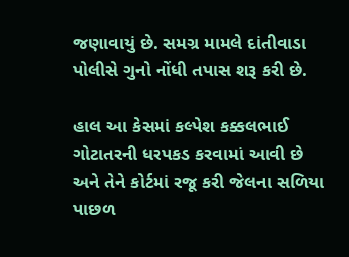જણાવાયું છે. સમગ્ર મામલે દાંતીવાડા પોલીસે ગુનો નોંધી તપાસ શરૂ કરી છે.

હાલ આ કેસમાં કલ્પેશ કક્કલભાઈ ગોટાતરની ધરપકડ કરવામાં આવી છે અને તેને કોર્ટમાં રજૂ કરી જેલના સળિયા પાછળ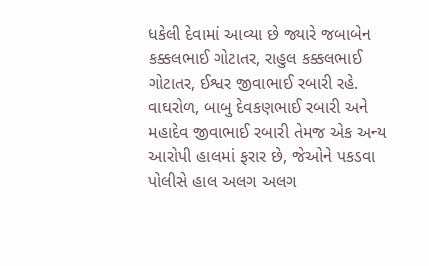ધકેલી દેવામાં આવ્યા છે જ્યારે જબાબેન કક્કલભાઈ ગોટાતર, રાહુલ કક્કલભાઈ ગોટાતર, ઈશ્વર જીવાભાઈ રબારી રહે. વાઘરોળ, બાબુ દેવકણભાઈ રબારી અને મહાદેવ જીવાભાઈ રબારી તેમજ એક અન્ય આરોપી હાલમાં ફરાર છે, જેઓને પકડવા પોલીસે હાલ અલગ અલગ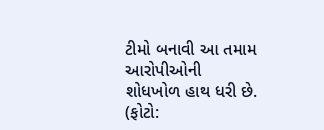ટીમો બનાવી આ તમામ આરોપીઓની શોધખોળ હાથ ધરી છે. (ફોટો: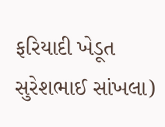ફરિયાદી ખેડૂત સુરેશભાઈ સાંખલા)